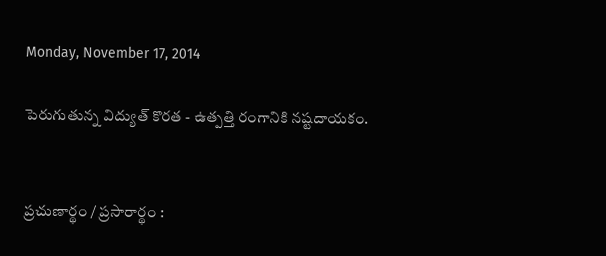Monday, November 17, 2014

పెరుగుతున్న విద్యుత్‌ కొరత - ఉత్పత్తి రంగానికి నష్టదాయకం.


ప్రచుణార్థం / ప్రసారార్థం :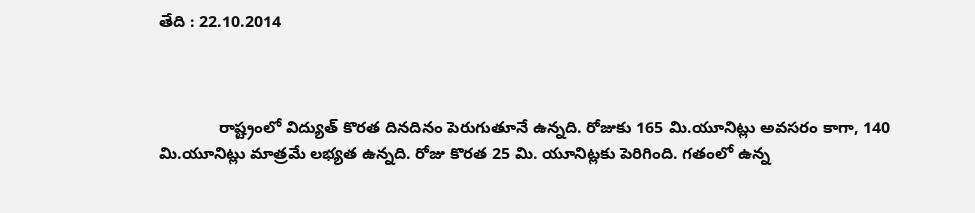తేది : 22.10.2014



             రాష్ట్రంలో విద్యుత్‌ కొరత దినదినం పెరుగుతూనే ఉన్నది. రోజుకు 165 మి.యూనిట్లు అవసరం కాగా, 140 మి.యూనిట్లు మాత్రమే లభ్యత ఉన్నది. రోజు కొరత 25 మి. యూనిట్లకు పెరిగింది. గతంలో ఉన్న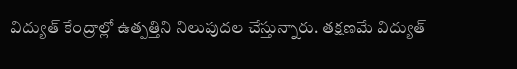విద్యుత్‌ కేంద్రాల్లో ఉత్పత్తిని నిలుపుదల చేస్తున్నారు. తక్షణమే విద్యుత్‌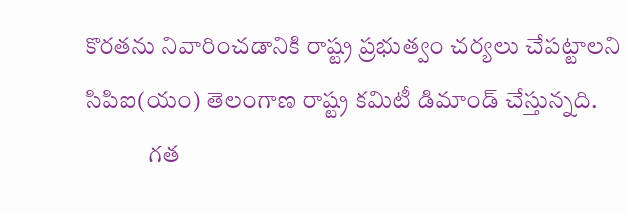కొరతను నివారించడానికి రాష్ట్ర ప్రభుత్వం చర్యలు చేపట్టాలని సిపిఐ(యం) తెలంగాణ రాష్ట్ర కమిటీ డిమాండ్‌ చేస్తున్నది.
             గత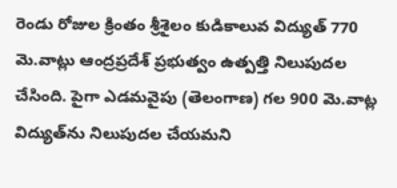రెండు రోజుల క్రింతం శ్రీశైలం కుడికాలువ విద్యుత్‌ 770 మె.వాట్లు ఆంద్రప్రదేశ్‌ ప్రభుత్వం ఉత్పత్తి నిలుపుదల చేసింది. పైగా ఎడమవైపు (తెలంగాణ) గల 900 మె.వాట్ల విద్యుత్‌ను నిలుపుదల చేయమని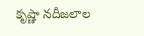కృష్ణా నదీజలాల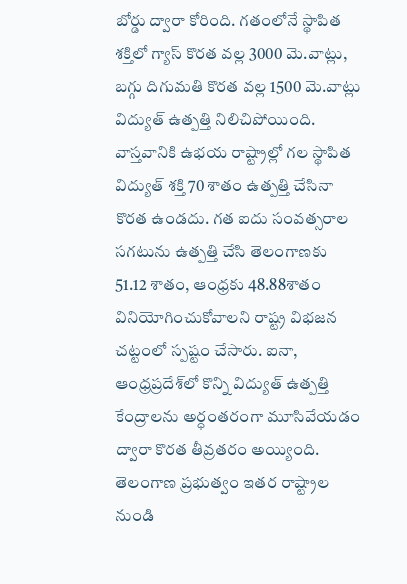బోర్డు ద్వారా కోరింది. గతంలోనే స్థాపిత శక్తిలో గ్యాస్‌ కొరత వల్ల 3000 మె.వాట్లు, బగ్గు దిగుమతి కొరత వల్ల 1500 మె.వాట్లు విద్యుత్‌ ఉత్పత్తి నిలిచిపోయింది. వాస్తవానికి ఉభయ రాష్ట్రాల్లో గల స్థాపిత విద్యుత్‌ శక్తి 70 శాతం ఉత్పత్తి చేసినా కొరత ఉండదు. గత ఐదు సంవత్సరాల సగటును ఉత్పత్తి చేసి తెలంగాణకు 51.12 శాతం, ఆంధ్రకు 48.88శాతం వినియోగించుకోవాలని రాష్ట్ర విభజన చట్టంలో స్పష్టం చేసారు. ఐనా, ఆంధ్రప్రదేశ్‌లో కొన్ని విద్యుత్‌ ఉత్పత్తి కేంద్రాలను అర్ధంతరంగా మూసివేయడం ద్వారా కొరత తీవ్రతరం అయ్యింది. తెలంగాణ ప్రభుత్వం ఇతర రాష్ట్రాల నుండి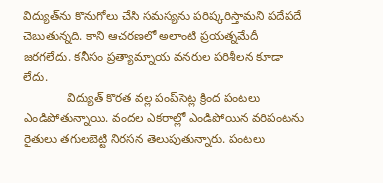విద్యుత్‌ను కొనుగోలు చేసి సమస్యను పరిష్కరిస్తామని పదేపదే చెబుతున్నది. కాని ఆచరణలో అలాంటి ప్రయత్నమేదీ జరగలేదు. కనీసం ప్రత్యామ్నాయ వనరుల పరిశీలన కూడా లేదు.
             విద్యుత్‌ కొరత వల్ల పంప్‌సెట్ల క్రింద పంటలు ఎండిపోతున్నాయి. వందల ఎకరాల్లో ఎండిపోయిన వరిపంటను రైతులు తగులబెట్టి నిరసన తెలుపుతున్నారు. పంటలు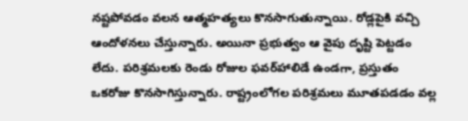నష్టపోవడం వలన ఆత్మహత్యలు కొనసాగుతున్నాయి. రోడ్లపైకి వచ్చి ఆందోళనలు చేస్తున్నారు. అయినా ప్రభుత్వం ఆ వైపు దృష్టి పెట్టడం లేదు. పరిశ్రమలకు రెండు రోజుల ఫవర్‌హాలిడే ఉండగా, ప్రస్తుతం ఒకరోజు కొనసాగిస్తున్నారు. రాష్ట్రంలోగల పరిశ్రమలు మూతపడడం వల్ల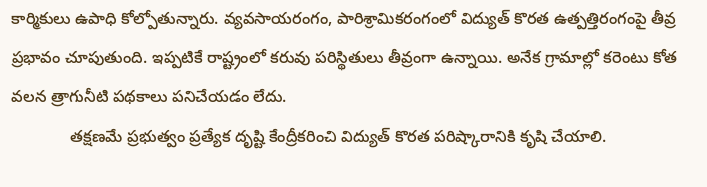కార్మికులు ఉపాధి కోల్పోతున్నారు. వ్యవసాయరంగం, పారిశ్రామికరంగంలో విద్యుత్‌ కొరత ఉత్పత్తిరంగంపై తీవ్ర ప్రభావం చూపుతుంది. ఇప్పటికే రాష్ట్రంలో కరువు పరిస్థితులు తీవ్రంగా ఉన్నాయి. అనేక గ్రామాల్లో కరెంటు కోత వలన త్రాగునీటి పథకాలు పనిచేయడం లేదు.
             తక్షణమే ప్రభుత్వం ప్రత్యేక దృష్టి కేంద్రీకరించి విద్యుత్‌ కొరత పరిష్కారానికి కృషి చేయాలి.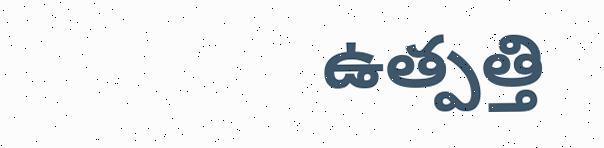ఉత్పత్తి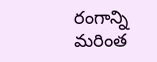రంగాన్ని మరింత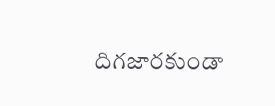దిగజారకుండా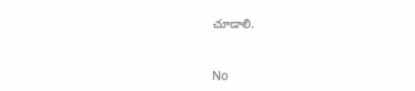చూడాలి.



No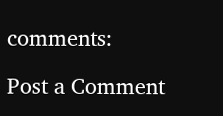comments:

Post a Comment